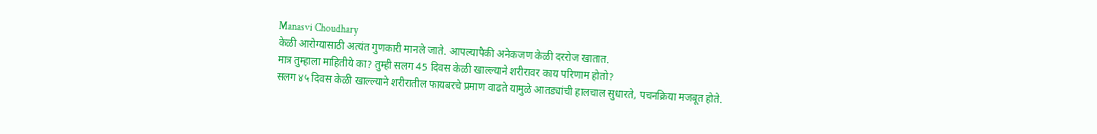Manasvi Choudhary
केळी आरोग्यासाठी अत्यंत गुणकारी मानले जाते. आपल्यापैकी अनेकजण केळी दररोज खातात.
मात्र तुम्हाला माहितीये का? तुम्ही सलग 45 दिवस केळी खाल्ल्याने शरीरावर काय परिणाम होतो?
सलग ४५ दिवस केळी खाल्ल्याने शरीरातील फायबरचे प्रमाण वाढते यामुळे आतड्यांची हालचाल सुधारते, पचनक्रिया मजबूत होते.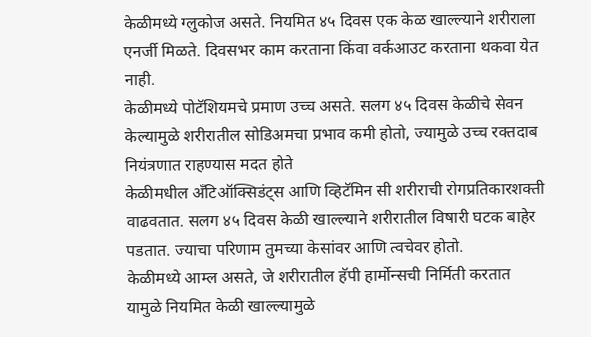केळीमध्ये ग्लुकोज असते. नियमित ४५ दिवस एक केळ खाल्ल्याने शरीराला एनर्जी मिळते. दिवसभर काम करताना किंवा वर्कआउट करताना थकवा येत नाही.
केळीमध्ये पोटॅशियमचे प्रमाण उच्च असते. सलग ४५ दिवस केळीचे सेवन केल्यामुळे शरीरातील सोडिअमचा प्रभाव कमी होतो, ज्यामुळे उच्च रक्तदाब नियंत्रणात राहण्यास मदत होते
केळीमधील अँटिऑक्सिडंट्स आणि व्हिटॅमिन सी शरीराची रोगप्रतिकारशक्ती वाढवतात. सलग ४५ दिवस केळी खाल्ल्याने शरीरातील विषारी घटक बाहेर पडतात. ज्याचा परिणाम तुमच्या केसांवर आणि त्वचेवर होतो.
केळीमध्ये आम्ल असते, जे शरीरातील हॅपी हार्मोन्सची निर्मिती करतात यामुळे नियमित केळी खाल्ल्यामुळे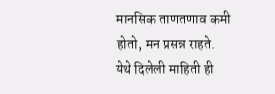मानसिक ताणतणाव कमी होतो, मन प्रसन्न राहते.
येथे दिलेली माहिती ही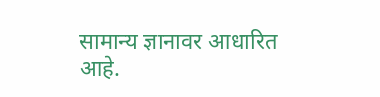सामान्य ज्ञानावर आधारित आहे.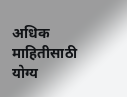अधिक माहितीसाठी योग्य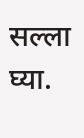सल्ला घ्या.